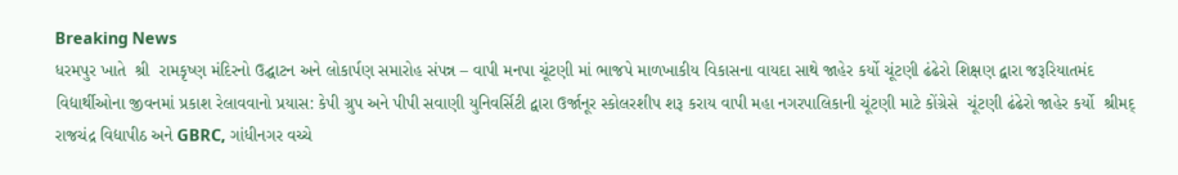Breaking News
ધરમપુર ખાતે  શ્રી  રામકૃષ્ણ મંદિરનો ઉદ્ઘાટન અને લોકાર્પણ સમારોહ સંપન્ન – વાપી મનપા ચૂંટણી માં ભાજપે માળખાકીય વિકાસના વાયદા સાથે જાહેર કર્યો ચૂંટણી ઢંઢેરો શિક્ષણ દ્વારા જરૂરિયાતમંદ વિદ્યાર્થીઓના જીવનમાં પ્રકાશ રેલાવવાનો પ્રયાસ: કેપી ગ્રુપ અને પીપી સવાણી યુનિવર્સિટી દ્વારા ઉર્જાનૂર સ્કોલરશીપ શરૂ કરાય વાપી મહા નગરપાલિકાની ચૂંટણી માટે કોંગ્રેસે  ચૂંટણી ઢંઢેરો જાહેર કર્યો  શ્રીમદ્ રાજચંદ્ર વિદ્યાપીઠ અને GBRC, ગાંધીનગર વચ્ચે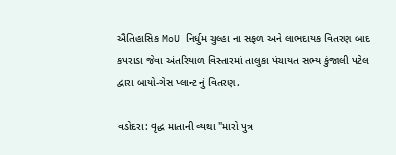ઐતિહાસિક MoU નિર્ધુમ ચુલ્હા ના સફળ અને લાભદાયક વિતરણ બાદ કપરાડા જેવા અંતરિયાળ વિસ્તારમાં તાલુકા પંચાયત સભ્ય કુંજાલી પટેલ દ્વારા બાયો-ગેસ પ્લાન્ટ નું વિતરણ.

વડોદરા: વૃદ્ધ માતાની વ્યથા "મારો પુત્ર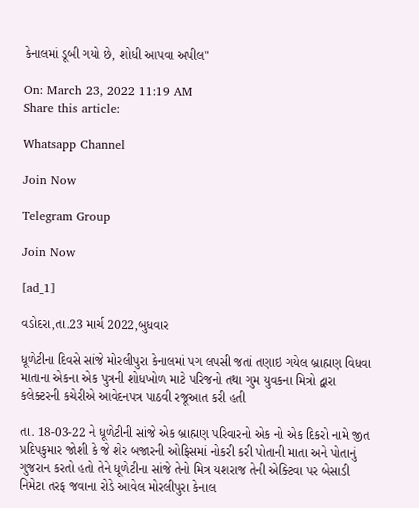કેનાલમાં ડૂબી ગયો છે, શોધી આપવા અપીલ"

On: March 23, 2022 11:19 AM
Share this article:

Whatsapp Channel

Join Now

Telegram Group

Join Now

[ad_1]

વડોદરા,તા.23 માર્ચ 2022,બુધવાર

ધૂળેટીના દિવસે સાંજે મોરલીપુરા કેનાલમાં પગ લપસી જતાં તણાઇ ગયેલ બ્રાહ્મણ વિધવા માતાના એકના એક પુત્રની શોધખોળ માટે પરિજનો તથા ગુમ યુવકના મિત્રો દ્વારા કલેક્ટરની કચેરીએ આવેદનપત્ર પાઠવી રજૂઆત કરી હતી

તા. 18-03-22 ને ધૂળેટીની સાંજે એક બ્રાહ્મણ પરિવારનો એક નો એક દિકરો નામે જીત પ્રદિપકુમાર જોશી કે જે શેર બજારની ઓફિસમાં નોકરી કરી પોતાની માતા અને પોતાનું ગુજરાન કરતો હતો તેને ધૂળેટીના સાંજે તેનો મિત્ર યશરાજ તેની એક્ટિવા પર બેસાડી નિમેટા તરફ જવાના રોડે આવેલ મોરલીપુરા કેનાલ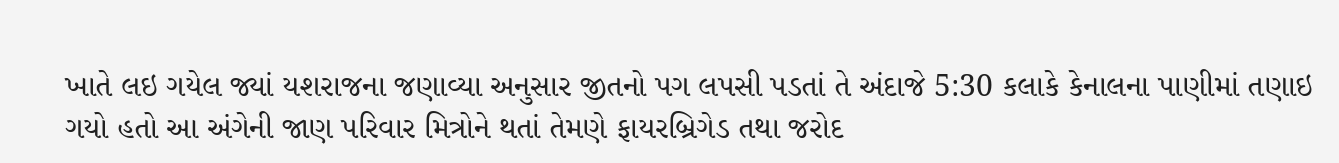ખાતે લઇ ગયેલ જ્યાં યશરાજના જણાવ્યા અનુસાર જીતનો પગ લપસી પડતાં તે અંદાજે 5:30 કલાકે કેનાલના પાણીમાં તણાઇ ગયો હતો આ અંગેની જાણ પરિવાર મિત્રોને થતાં તેમણે ફાયરબ્રિગેડ તથા જરોદ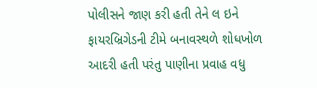પોલીસને જાણ કરી હતી તેને લ ઇને ફાયરબ્રિગેડની ટીમે બનાવસ્થળે શોધખોળ આદરી હતી પરંતુ પાણીના પ્રવાહ વધુ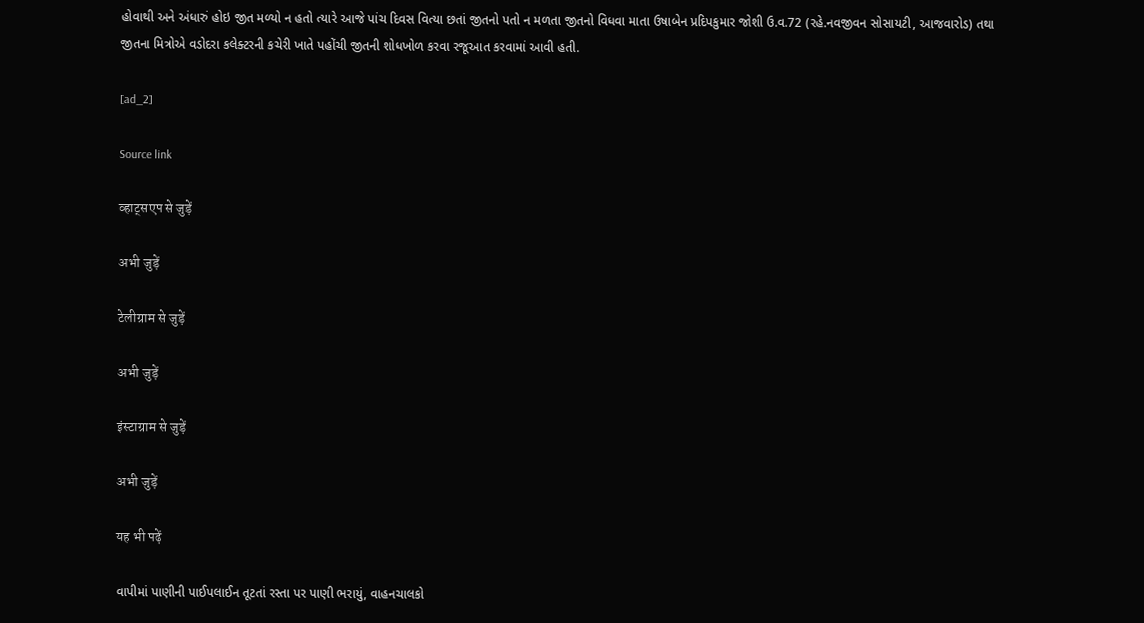હોવાથી અને અંધારું હોઇ જીત મળ્યો ન હતો ત્યારે આજે પાંચ દિવસ વિત્યા છતાં જીતનો પતો ન મળતા જીતનો વિધવા માતા ઉષાબેન પ્રદિપકુમાર જોશી ઉ.વ.72 (રહે.નવજીવન સોસાયટી, આજવારોડ) તથા જીતના મિત્રોએ વડોદરા કલેક્ટરની કચેરી ખાતે પહોંચી જીતની શોધખોળ કરવા રજૂઆત કરવામાં આવી હતી.

[ad_2]

Source link

व्हाट्सएप से जुड़ें

अभी जुड़ें

टेलीग्राम से जुड़ें

अभी जुड़ें

इंस्टाग्राम से जुड़ें

अभी जुड़ें

यह भी पढ़ें

વાપીમાં પાણીની પાઈપલાઈન તૂટતાં રસ્તા પર પાણી ભરાયું, વાહનચાલકો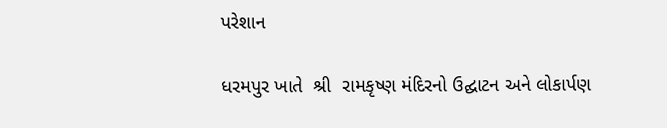પરેશાન

ધરમપુર ખાતે  શ્રી  રામકૃષ્ણ મંદિરનો ઉદ્ઘાટન અને લોકાર્પણ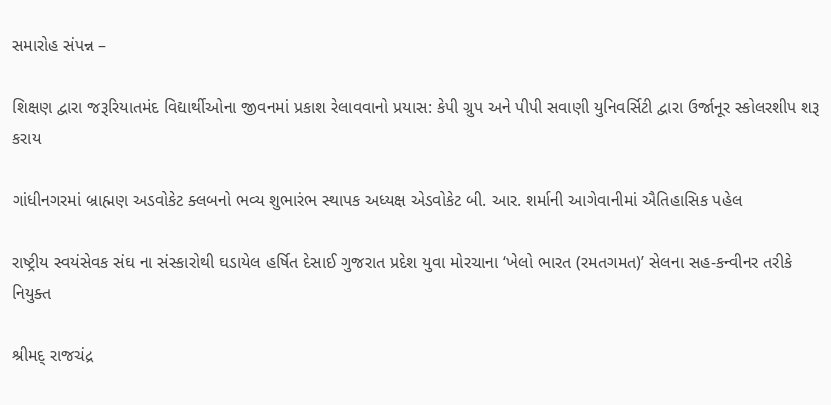સમારોહ સંપન્ન –

શિક્ષણ દ્વારા જરૂરિયાતમંદ વિદ્યાર્થીઓના જીવનમાં પ્રકાશ રેલાવવાનો પ્રયાસ: કેપી ગ્રુપ અને પીપી સવાણી યુનિવર્સિટી દ્વારા ઉર્જાનૂર સ્કોલરશીપ શરૂ કરાય

ગાંધીનગરમાં બ્રાહ્મણ અડવોકેટ ક્લબનો ભવ્ય શુભારંભ સ્થાપક અધ્યક્ષ એડવોકેટ બી. આર. શર્માની આગેવાનીમાં ઐતિહાસિક પહેલ

રાષ્ટ્રીય સ્વયંસેવક સંઘ ના સંસ્કારોથી ઘડાયેલ હર્ષિત દેસાઈ ગુજરાત પ્રદેશ યુવા મોરચાના ‘ખેલો ભારત (રમતગમત)’ સેલના સહ-કન્વીનર તરીકે નિયુક્ત

શ્રીમદ્ રાજચંદ્ર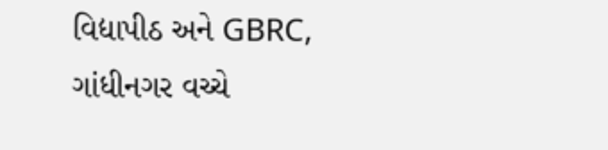વિદ્યાપીઠ અને GBRC, ગાંધીનગર વચ્ચે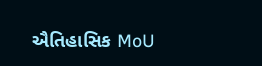ઐતિહાસિક MoU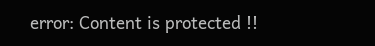error: Content is protected !!